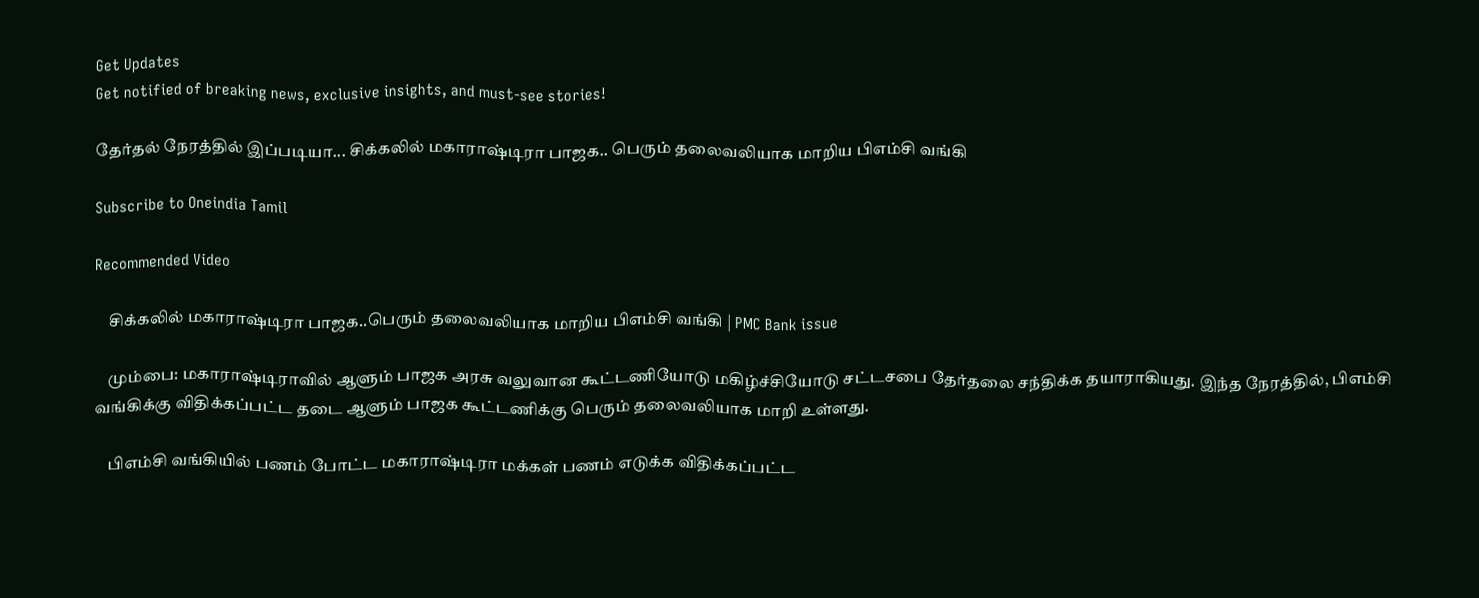Get Updates
Get notified of breaking news, exclusive insights, and must-see stories!

தேர்தல் நேரத்தில் இப்படியா... சிக்கலில் மகாராஷ்டிரா பாஜக.. பெரும் தலைவலியாக மாறிய பிஎம்சி வங்கி

Subscribe to Oneindia Tamil

Recommended Video

    சிக்கலில் மகாராஷ்டிரா பாஜக..பெரும் தலைவலியாக மாறிய பிஎம்சி வங்கி | PMC Bank issue

    மும்பை: மகாராஷ்டிராவில் ஆளும் பாஜக அரசு வலுவான கூட்டணியோடு மகிழ்ச்சியோடு சட்டசபை தேர்தலை சந்திக்க தயாராகியது. இந்த நேரத்தில், பிஎம்சி வங்கிக்கு விதிக்கப்பட்ட தடை ஆளும் பாஜக கூட்டணிக்கு பெரும் தலைவலியாக மாறி உள்ளது.

    பிஎம்சி வங்கியில் பணம் போட்ட மகாராஷ்டிரா மக்கள் பணம் எடுக்க விதிக்கப்பட்ட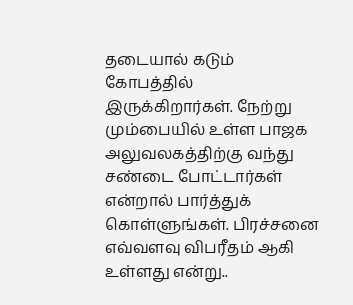தடையால் கடும் கோபத்தில் இருக்கிறார்கள். நேற்று மும்பையில் உள்ள பாஜக அலுவலகத்திற்கு வந்து சண்டை போட்டார்கள் என்றால் பார்த்துக் கொள்ளுங்கள். பிரச்சனை எவ்வளவு விபரீதம் ஆகி உள்ளது என்று..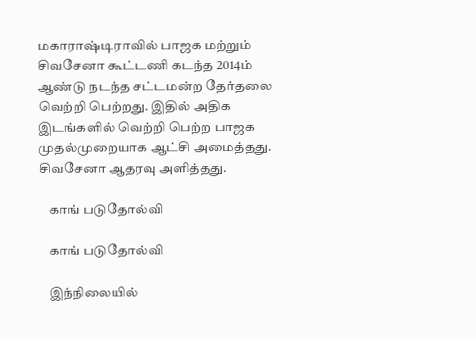மகாராஷ்டிராவில் பாஜக மற்றும் சிவசேனா கூட்டணி கடந்த 2014ம் ஆண்டு நடந்த சட்டமன்ற தேர்தலை வெற்றி பெற்றது. இதில் அதிக இடங்களில் வெற்றி பெற்ற பாஜக முதல்முறையாக ஆட்சி அமைத்தது. சிவசேனா ஆதரவு அளித்தது.

    காங் படுதோல்வி

    காங் படுதோல்வி

    இந்நிலையில்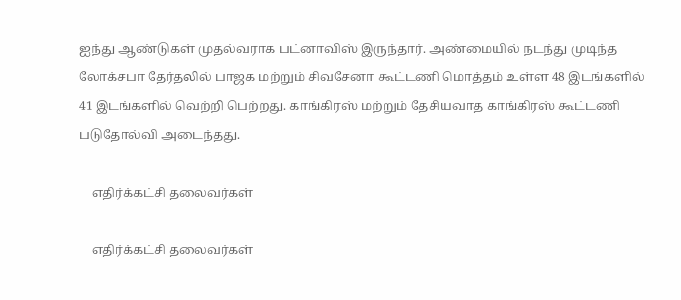ஐந்து ஆண்டுகள் முதல்வராக பட்னாவிஸ் இருந்தார். அண்மையில் நடந்து முடிந்த லோக்சபா தேர்தலில் பாஜக மற்றும் சிவசேனா கூட்டணி மொத்தம் உள்ள 48 இடங்களில் 41 இடங்களில் வெற்றி பெற்றது. காங்கிரஸ் மற்றும் தேசியவாத காங்கிரஸ் கூட்டணி படுதோல்வி அடைந்தது.

    எதிர்க்கட்சி தலைவர்கள்

    எதிர்க்கட்சி தலைவர்கள்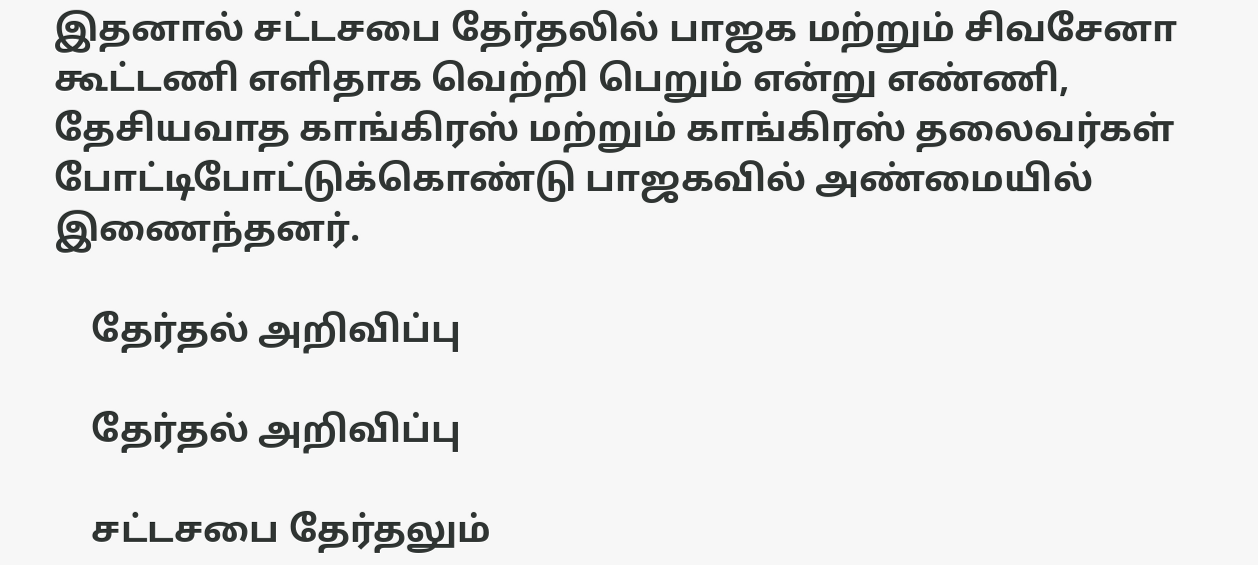இதனால் சட்டசபை தேர்தலில் பாஜக மற்றும் சிவசேனா கூட்டணி எளிதாக வெற்றி பெறும் என்று எண்ணி, தேசியவாத காங்கிரஸ் மற்றும் காங்கிரஸ் தலைவர்கள் போட்டிபோட்டுக்கொண்டு பாஜகவில் அண்மையில் இணைந்தனர்.

    தேர்தல் அறிவிப்பு

    தேர்தல் அறிவிப்பு

    சட்டசபை தேர்தலும்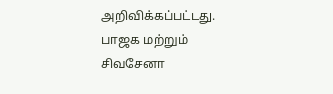அறிவிக்கப்பட்டது. பாஜக மற்றும் சிவசேனா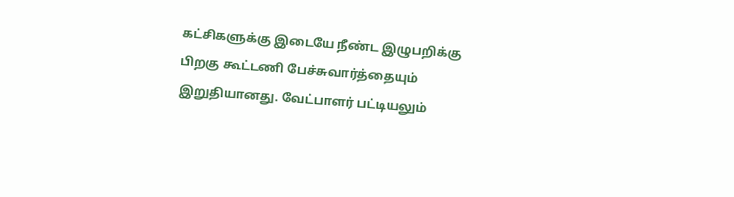கட்சிகளுக்கு இடையே நீண்ட இழுபறிக்கு பிறகு கூட்டணி பேச்சுவார்த்தையும் இறுதியானது. வேட்பாளர் பட்டியலும்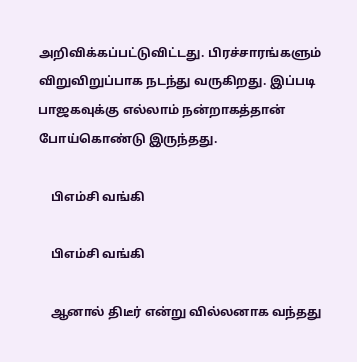அறிவிக்கப்பட்டுவிட்டது. பிரச்சாரங்களும் விறுவிறுப்பாக நடந்து வருகிறது. இப்படி பாஜகவுக்கு எல்லாம் நன்றாகத்தான் போய்கொண்டு இருந்தது.

    பிஎம்சி வங்கி

    பிஎம்சி வங்கி

    ஆனால் திடீர் என்று வில்லனாக வந்தது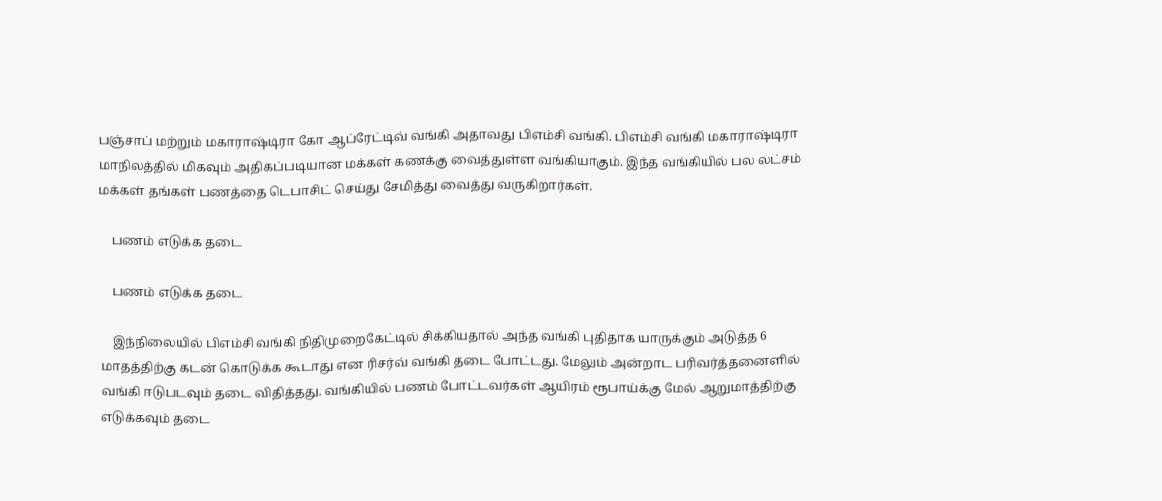பஞ்சாப் மற்றும் மகாராஷ்டிரா கோ ஆப்ரேட்டிவ் வங்கி அதாவது பிஎம்சி வங்கி. பிஎம்சி வங்கி மகாராஷ்டிரா மாநிலத்தில் மிகவும் அதிகப்படியான மக்கள் கணக்கு வைத்துள்ள வங்கியாகும். இந்த வங்கியில் பல லட்சம் மக்கள் தங்கள் பணத்தை டெபாசிட் செய்து சேமித்து வைத்து வருகிறார்கள்.

    பணம் எடுக்க தடை

    பணம் எடுக்க தடை

    இந்நிலையில் பிஎம்சி வங்கி நிதிமுறைகேட்டில் சிக்கியதால் அந்த வங்கி புதிதாக யாருக்கும் அடுத்த 6 மாதத்திற்கு கடன் கொடுக்க கூடாது என ரிசர்வ் வங்கி தடை போட்டது. மேலும் அன்றாட பரிவர்த்தனைளில் வங்கி ஈடுபடவும் தடை விதித்தது. வங்கியில் பணம் போட்டவர்கள் ஆயிரம் ரூபாய்க்கு மேல் ஆறுமாத்திற்கு எடுக்கவும் தடை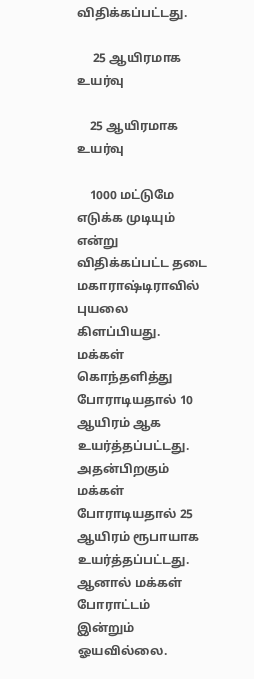விதிக்கப்பட்டது.

     25 ஆயிரமாக உயர்வு

    25 ஆயிரமாக உயர்வு

    1000 மட்டுமே எடுக்க முடியும் என்று விதிக்கப்பட்ட தடை மகாராஷ்டிராவில் புயலை கிளப்பியது. மக்கள் கொந்தளித்து போராடியதால் 10 ஆயிரம் ஆக உயர்த்தப்பட்டது. அதன்பிறகும் மக்கள் போராடியதால் 25 ஆயிரம் ரூபாயாக உயர்த்தப்பட்டது. ஆனால் மக்கள் போராட்டம் இன்றும் ஓயவில்லை.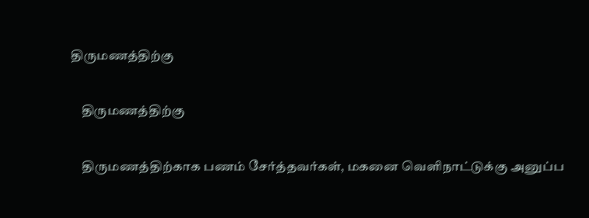திருமணத்திற்கு

    திருமணத்திற்கு

    திருமணத்திற்காக பணம் சேர்த்தவர்கள், மகனை வெளிநாட்டுக்கு அனுப்ப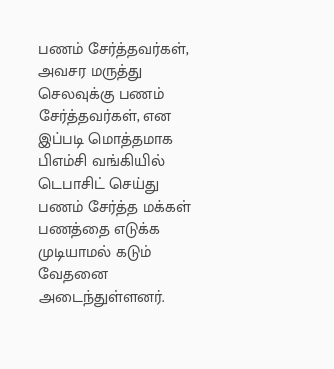பணம் சேர்த்தவர்கள், அவசர மருத்து செலவுக்கு பணம் சேர்த்தவர்கள், என இப்படி மொத்தமாக பிஎம்சி வங்கியில் டெபாசிட் செய்து பணம் சேர்த்த மக்கள் பணத்தை எடுக்க முடியாமல் கடும் வேதனை அடைந்துள்ளனர்.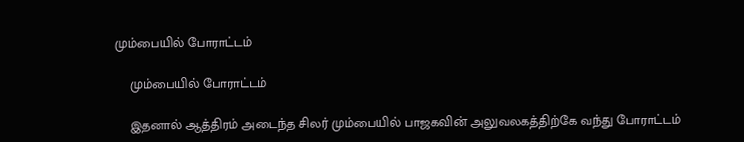மும்பையில் போராட்டம்

    மும்பையில் போராட்டம்

    இதனால் ஆத்திரம் அடைந்த சிலர் மும்பையில் பாஜகவின் அலுவலகத்திற்கே வந்து போராட்டம்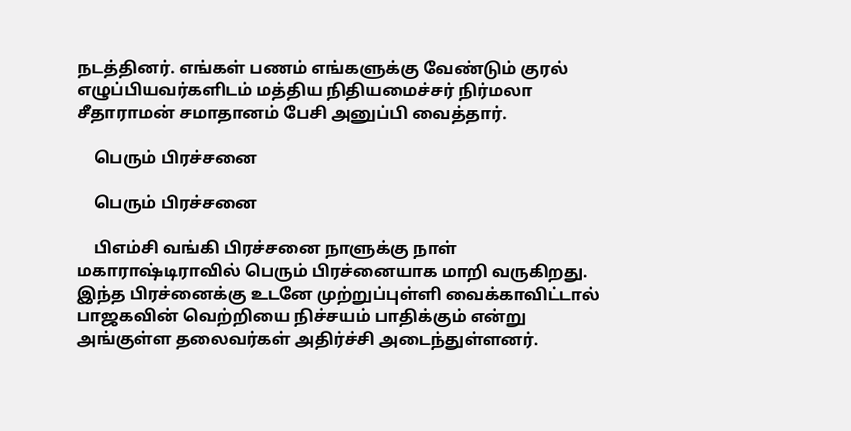நடத்தினர். எங்கள் பணம் எங்களுக்கு வேண்டும் குரல் எழுப்பியவர்களிடம் மத்திய நிதியமைச்சர் நிர்மலா சீதாராமன் சமாதானம் பேசி அனுப்பி வைத்தார்.

    பெரும் பிரச்சனை

    பெரும் பிரச்சனை

    பிஎம்சி வங்கி பிரச்சனை நாளுக்கு நாள் மகாராஷ்டிராவில் பெரும் பிரச்னையாக மாறி வருகிறது. இந்த பிரச்னைக்கு உடனே முற்றுப்புள்ளி வைக்காவிட்டால் பாஜகவின் வெற்றியை நிச்சயம் பாதிக்கும் என்று அங்குள்ள தலைவர்கள் அதிர்ச்சி அடைந்துள்ளனர்.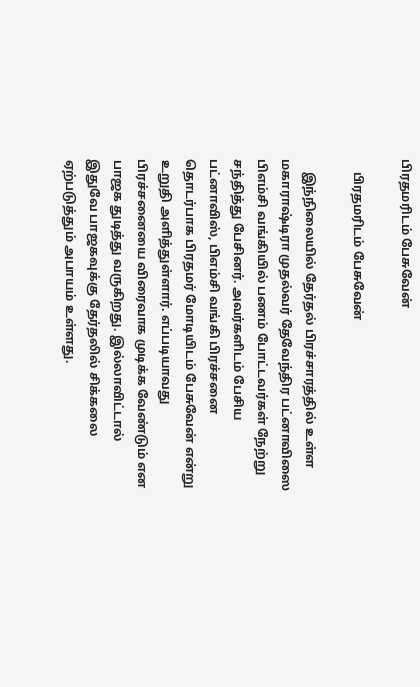பிரதமரிடம் பேசுவேன்

    பிரதமரிடம் பேசுவேன்

    இந்நிலையில் தேர்தல் பிரச்சாரத்தில் உள்ள மகாராஷ்டிரா முதல்வர் தேவேந்திர பட்னாவிஸை பிஎம்சி வங்கியில் பணம் போட்டவர்கள் நேற்று சந்தித்து பேசினர். அவர்களிடம் பேசிய பட்னாவிஸ், பிஎம்சி வங்கி பிரச்சனை தொடர்பாக பிரதமர் மோடியிடம் பேசுவேன் என்று உறுதி அளித்துள்ளார். எப்படியாவது பிரச்சனையை விரைவாக முடிக்க வேண்டும் என பாஜக துடித்து வருகிறது. இல்லாவிட்டால் இதுவே பாஜகவுக்கு தேர்தலில் சிக்கலை ஏற்படுத்தும் அபாயம் உள்ளது.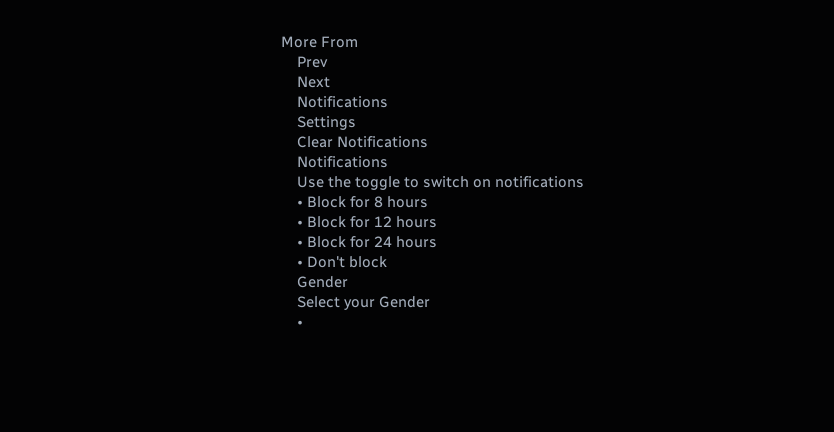More From
    Prev
    Next
    Notifications
    Settings
    Clear Notifications
    Notifications
    Use the toggle to switch on notifications
    • Block for 8 hours
    • Block for 12 hours
    • Block for 24 hours
    • Don't block
    Gender
    Select your Gender
    •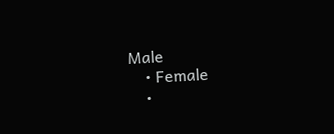Male
    • Female
    •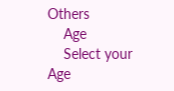Others
    Age
    Select your Age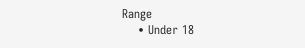Range
    • Under 18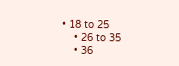• 18 to 25
    • 26 to 35
    • 36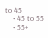to 45
    • 45 to 55
    • 55+